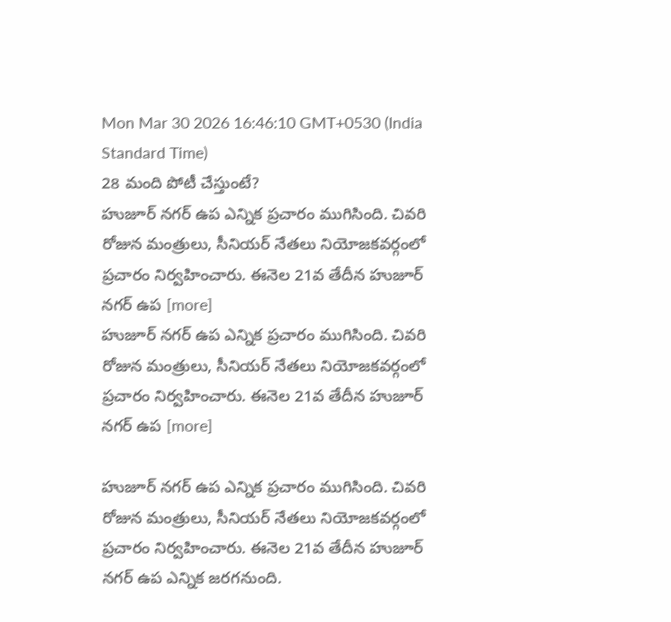Mon Mar 30 2026 16:46:10 GMT+0530 (India Standard Time)
28 మంది పోటీ చేస్తుంటే?
హుజూర్ నగర్ ఉప ఎన్నిక ప్రచారం ముగిసింది. చివరి రోజున మంత్రులు, సీనియర్ నేతలు నియోజకవర్గంలో ప్రచారం నిర్వహించారు. ఈనెల 21వ తేదీన హుజూర్ నగర్ ఉప [more]
హుజూర్ నగర్ ఉప ఎన్నిక ప్రచారం ముగిసింది. చివరి రోజున మంత్రులు, సీనియర్ నేతలు నియోజకవర్గంలో ప్రచారం నిర్వహించారు. ఈనెల 21వ తేదీన హుజూర్ నగర్ ఉప [more]

హుజూర్ నగర్ ఉప ఎన్నిక ప్రచారం ముగిసింది. చివరి రోజున మంత్రులు, సీనియర్ నేతలు నియోజకవర్గంలో ప్రచారం నిర్వహించారు. ఈనెల 21వ తేదీన హుజూర్ నగర్ ఉప ఎన్నిక జరగనుంది.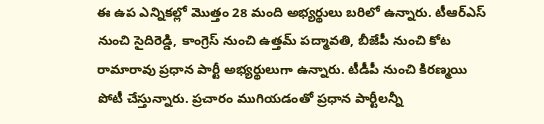ఈ ఉప ఎన్నికల్లో మొత్తం 28 మంది అభ్యర్థులు బరిలో ఉన్నారు. టీఆర్ఎస్ నుంచి సైదిరెడ్డి, కాంగ్రెస్ నుంచి ఉత్తమ్ పద్మావతి, బీజేపీ నుంచి కోట రామారావు ప్రధాన పార్టీ అభ్యర్థులుగా ఉన్నారు. టీడీపీ నుంచి కిరణ్మయి పోటీ చేస్తున్నారు. ప్రచారం ముగియడంతో ప్రధాన పార్టీలన్నీ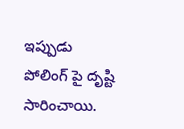ఇప్పుడు పోలింగ్ పై దృష్టి సారించాయి.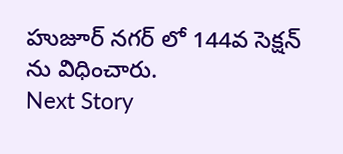హుజూర్ నగర్ లో 144వ సెక్షన్ ను విధించారు.
Next Story